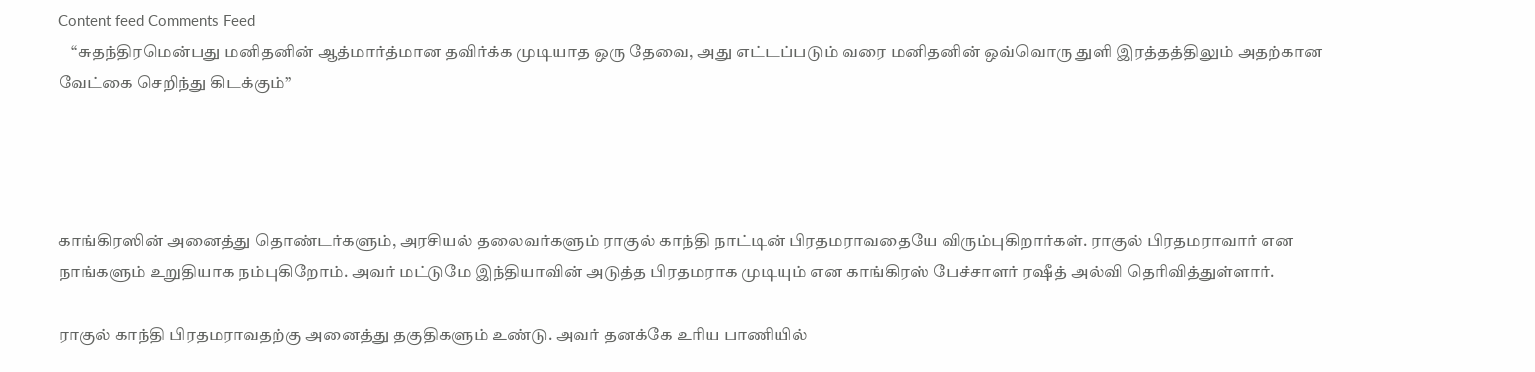Content feed Comments Feed
    “சுதந்திரமென்பது மனிதனின் ஆத்மார்த்மான தவிர்க்க முடியாத ஒரு தேவை, அது எட்டப்படும் வரை மனிதனின் ஒவ்வொரு துளி இரத்தத்திலும் அதற்கான வேட்கை செறிந்து கிடக்கும்”




காங்கிரஸின் அனைத்து தொண்டர்களும், அரசியல் தலைவர்களும் ராகுல் காந்தி நாட்டின் பிரதமராவதையே விரும்புகிறார்கள். ராகுல் பிரதமராவார் என நாங்களும் உறுதியாக நம்புகிறோம். அவர் மட்டுமே இந்தியாவின் அடுத்த பிரதமராக முடியும் என காங்கிரஸ் பேச்சாளர் ரஷீத் அல்வி தெரிவித்துள்ளார்.

ராகுல் காந்தி பிரதமராவதற்கு அனைத்து தகுதிகளும் உண்டு. அவர் தனக்கே உரிய பாணியில்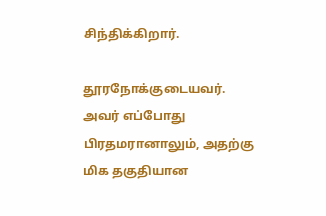சிந்திக்கிறார்.

தூரநோக்குடையவர். அவர் எப்போது பிரதமரானாலும், அதற்கு மிக தகுதியான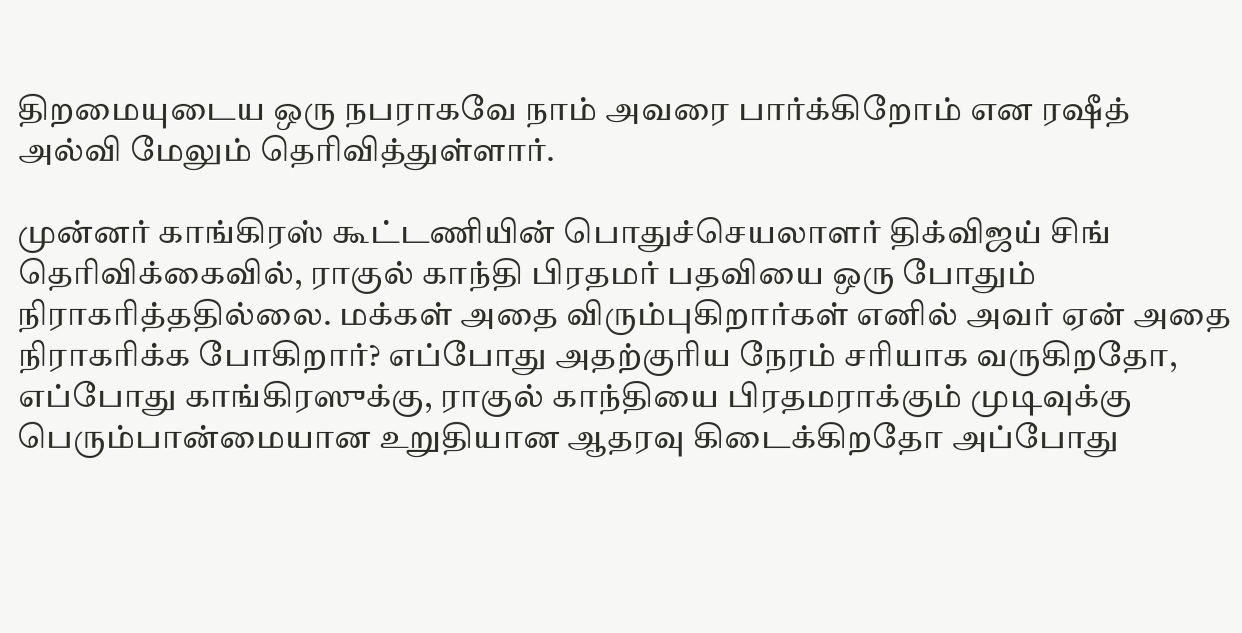திறமையுடைய ஒரு நபராகவே நாம் அவரை பார்க்கிறோம் என ரஷீத் அல்வி மேலும் தெரிவித்துள்ளார்.

முன்னர் காங்கிரஸ் கூட்டணியின் பொதுச்செயலாளர் திக்விஜய் சிங் தெரிவிக்கைவில், ராகுல் காந்தி பிரதமர் பதவியை ஒரு போதும் நிராகரித்ததில்லை. மக்கள் அதை விரும்புகிறார்கள் எனில் அவர் ஏன் அதை நிராகரிக்க போகிறார்? எப்போது அதற்குரிய நேரம் சரியாக வருகிறதோ, எப்போது காங்கிரஸுக்கு, ராகுல் காந்தியை பிரதமராக்கும் முடிவுக்கு பெரும்பான்மையான உறுதியான ஆதரவு கிடைக்கிறதோ அப்போது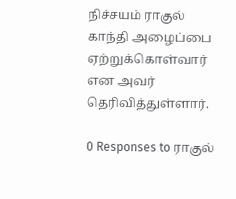நிச்சயம் ராகுல் காந்தி அழைப்பை ஏற்றுக்கொள்வார் என அவர் தெரிவித்துள்ளார்.

0 Responses to ராகுல்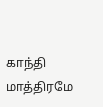காந்தி மாத்திரமே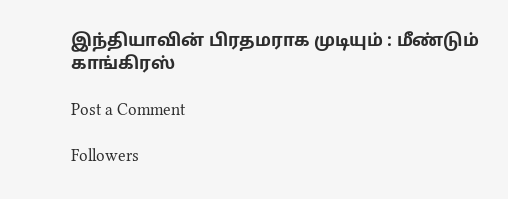இந்தியாவின் பிரதமராக முடியும் : மீண்டும் காங்கிரஸ்

Post a Comment

Followers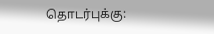தொடர்புக்கு: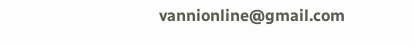vannionline@gmail.com